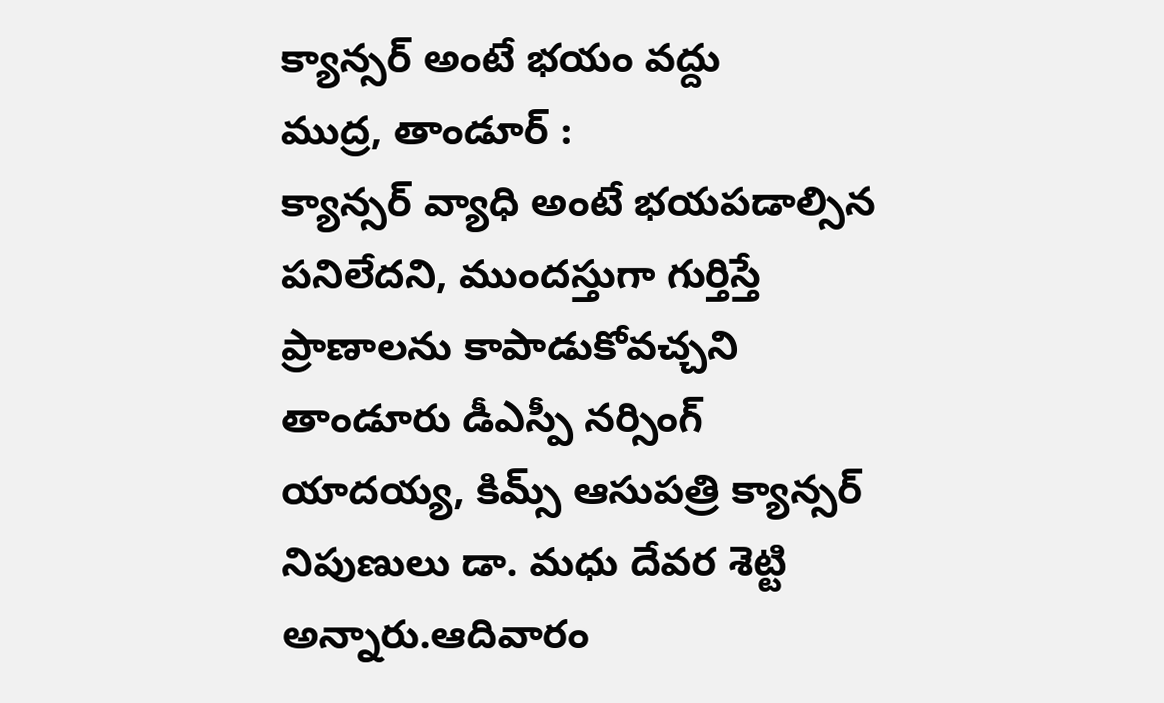క్యాన్సర్ అంటే భయం వద్దు
ముద్ర, తాండూర్ :
క్యాన్సర్ వ్యాధి అంటే భయపడాల్సిన పనిలేదని, ముందస్తుగా గుర్తిస్తే ప్రాణాలను కాపాడుకోవచ్చని తాండూరు డీఎస్పీ నర్సింగ్ యాదయ్య, కిమ్స్ ఆసుపత్రి క్యాన్సర్ నిపుణులు డా. మధు దేవర శెట్టి అన్నారు.ఆదివారం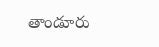తాండూరు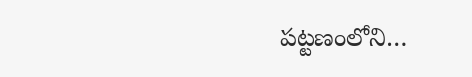పట్టణంలోని…